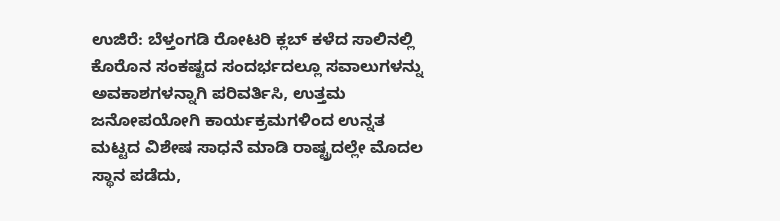ಉಜಿರೆ: ಬೆಳ್ತಂಗಡಿ ರೋಟರಿ ಕ್ಲಬ್ ಕಳೆದ ಸಾಲಿನಲ್ಲಿ ಕೊರೊನ ಸಂಕಷ್ಟದ ಸಂದರ್ಭದಲ್ಲೂ ಸವಾಲುಗಳನ್ನು ಅವಕಾಶಗಳನ್ನಾಗಿ ಪರಿವರ್ತಿಸಿ, ಉತ್ತಮ ಜನೋಪಯೋಗಿ ಕಾರ್ಯಕ್ರಮಗಳಿಂದ ಉನ್ನತ ಮಟ್ಟದ ವಿಶೇಷ ಸಾಧನೆ ಮಾಡಿ ರಾಷ್ಟ್ರದಲ್ಲೇ ಮೊದಲ ಸ್ಥಾನ ಪಡೆದು,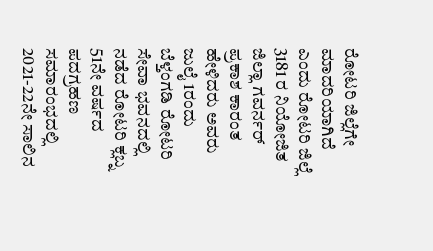ರೋಟರಿ ಜಿಲ್ಲೆಗೇ ಮಾದರಿಯಾಗಿದೆ ಎಂದು ರೋಟರಿ ಜಿಲ್ಲೆ 3181 ರ ನಿಯೋಜಿತ ಜಿಲ್ಲಾ ಗವರ್ನರ್ ಪ್ರಕಾಶ ಕಾರಂತ ಹೇಳಿದರು ಅವರು ಜುಲೈ 1ರಂದು ಬೆಳ್ತಂಗಡಿ ರೋಟರಿ ಸೇವಾ ಭವನದಲ್ಲಿ ನಡೆದ ರೋಟರಿ ಕ್ಲಬ್ನ 51ನೇ ವರ್ಷದ ಪದಗ್ರಹಣ ಸಮಾರಂಭದಲ್ಲಿ 2021-22ನೇ ಸಾಲಿನ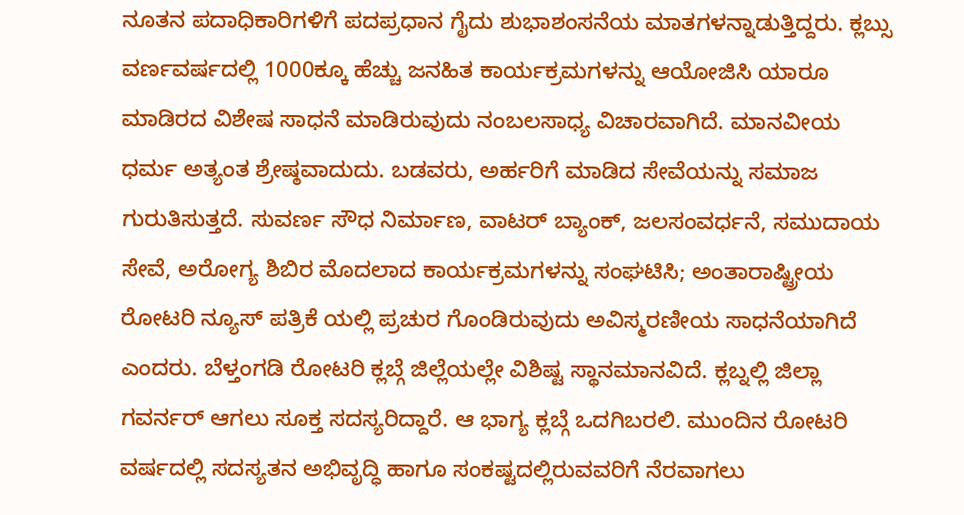ನೂತನ ಪದಾಧಿಕಾರಿಗಳಿಗೆ ಪದಪ್ರಧಾನ ಗೈದು ಶುಭಾಶಂಸನೆಯ ಮಾತಗಳನ್ನಾಡುತ್ತಿದ್ದರು. ಕ್ಲಬ್ಸು ವರ್ಣವರ್ಷದಲ್ಲಿ 1000ಕ್ಕೂ ಹೆಚ್ಚು ಜನಹಿತ ಕಾರ್ಯಕ್ರಮಗಳನ್ನು ಆಯೋಜಿಸಿ ಯಾರೂ ಮಾಡಿರದ ವಿಶೇಷ ಸಾಧನೆ ಮಾಡಿರುವುದು ನಂಬಲಸಾಧ್ಯ ವಿಚಾರವಾಗಿದೆ. ಮಾನವೀಯ ಧರ್ಮ ಅತ್ಯಂತ ಶ್ರೇಷ್ಠವಾದುದು. ಬಡವರು, ಅರ್ಹರಿಗೆ ಮಾಡಿದ ಸೇವೆಯನ್ನು ಸಮಾಜ ಗುರುತಿಸುತ್ತದೆ. ಸುವರ್ಣ ಸೌಧ ನಿರ್ಮಾಣ, ವಾಟರ್ ಬ್ಯಾಂಕ್, ಜಲಸಂವರ್ಧನೆ, ಸಮುದಾಯ ಸೇವೆ, ಅರೋಗ್ಯ ಶಿಬಿರ ಮೊದಲಾದ ಕಾರ್ಯಕ್ರಮಗಳನ್ನು ಸಂಘಟಿಸಿ; ಅಂತಾರಾಷ್ಟ್ರೀಯ ರೋಟರಿ ನ್ಯೂಸ್ ಪತ್ರಿಕೆ ಯಲ್ಲಿ ಪ್ರಚುರ ಗೊಂಡಿರುವುದು ಅವಿಸ್ಮರಣೀಯ ಸಾಧನೆಯಾಗಿದೆ ಎಂದರು. ಬೆಳ್ತಂಗಡಿ ರೋಟರಿ ಕ್ಲಬ್ಗೆ ಜಿಲ್ಲೆಯಲ್ಲೇ ವಿಶಿಷ್ಟ ಸ್ಥಾನಮಾನವಿದೆ. ಕ್ಲಬ್ನಲ್ಲಿ ಜಿಲ್ಲಾ ಗವರ್ನರ್ ಆಗಲು ಸೂಕ್ತ ಸದಸ್ಯರಿದ್ದಾರೆ. ಆ ಭಾಗ್ಯ ಕ್ಲಬ್ಗೆ ಒದಗಿಬರಲಿ. ಮುಂದಿನ ರೋಟರಿ ವರ್ಷದಲ್ಲಿ ಸದಸ್ಯತನ ಅಭಿವೃದ್ಧಿ ಹಾಗೂ ಸಂಕಷ್ಟದಲ್ಲಿರುವವರಿಗೆ ನೆರವಾಗಲು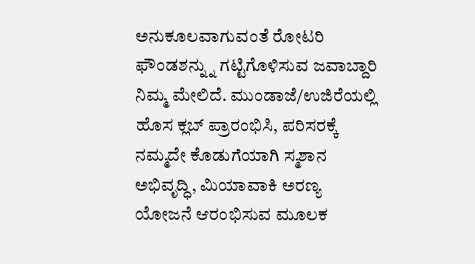ಅನುಕೂಲವಾಗುವಂತೆ ರೋಟರಿ ಫೌಂಡಶನ್ನ್ನು ಗಟ್ಟಿಗೊಳಿಸುವ ಜವಾಬ್ದಾರಿ ನಿಮ್ಮ ಮೇಲಿದೆ. ಮುಂಡಾಜೆ/ಉಜಿರೆಯಲ್ಲಿ ಹೊಸ ಕ್ಲಬ್ ಪ್ರಾರಂಭಿಸಿ, ಪರಿಸರಕ್ಕೆ ನಮ್ಮದೇ ಕೊಡುಗೆಯಾಗಿ ಸ್ಮಶಾನ ಅಭಿವೃದ್ಧಿ, ಮಿಯಾವಾಕಿ ಅರಣ್ಯ ಯೋಜನೆ ಆರಂಭಿಸುವ ಮೂಲಕ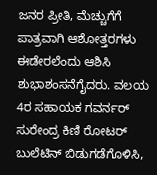ಜನರ ಪ್ರೀತಿ, ಮೆಚ್ಚುಗೆಗೆ ಪಾತ್ರವಾಗಿ ಆಶೋತ್ತರಗಳು ಈಡೇರಲೆಂದು ಆಶಿಸಿ ಶುಭಾಶಂಸನೆಗೈದರು. ವಲಯ 4ರ ಸಹಾಯಕ ಗವರ್ನರ್ ಸುರೇಂದ್ರ ಕಿಣಿ ರೋಟರ್ ಬುಲೆಟಿನ್ ಬಿಡುಗಡೆಗೊಳಿಸಿ,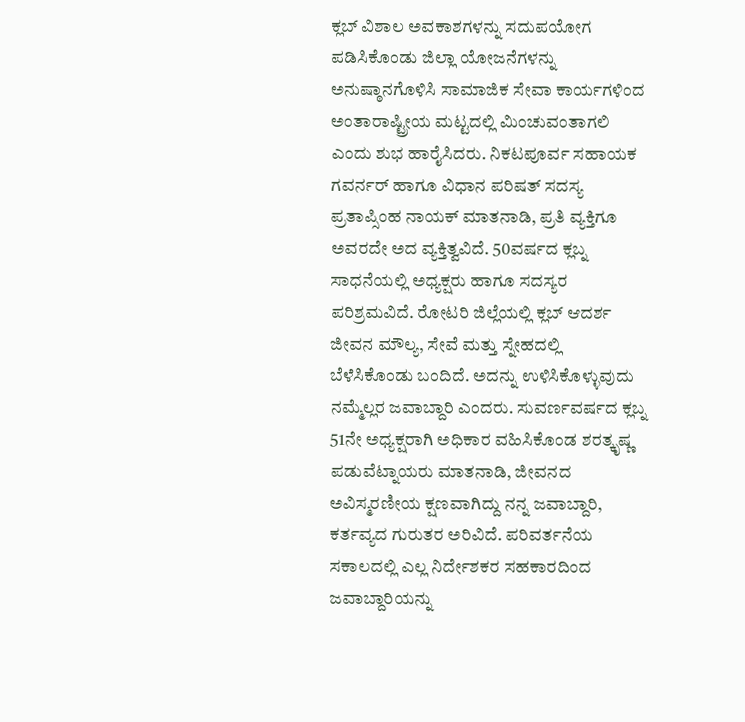ಕ್ಲಬ್ ವಿಶಾಲ ಅವಕಾಶಗಳನ್ನು ಸದುಪಯೋಗ ಪಡಿಸಿಕೊಂಡು ಜಿಲ್ಲಾ ಯೋಜನೆಗಳನ್ನು ಅನುಷ್ಠಾನಗೊಳಿಸಿ ಸಾಮಾಜಿಕ ಸೇವಾ ಕಾರ್ಯಗಳಿಂದ ಅಂತಾರಾಷ್ಟ್ರೀಯ ಮಟ್ಟದಲ್ಲಿ ಮಿಂಚುವಂತಾಗಲಿ ಎಂದು ಶುಭ ಹಾರೈಸಿದರು. ನಿಕಟಪೂರ್ವ ಸಹಾಯಕ ಗವರ್ನರ್ ಹಾಗೂ ವಿಧಾನ ಪರಿಷತ್ ಸದಸ್ಯ ಪ್ರತಾಪ್ಸಿಂಹ ನಾಯಕ್ ಮಾತನಾಡಿ, ಪ್ರತಿ ವ್ಯಕ್ತಿಗೂ ಅವರದೇ ಅದ ವ್ಯಕ್ತಿತ್ವವಿದೆ. 50ವರ್ಷದ ಕ್ಲಬ್ನ ಸಾಧನೆಯಲ್ಲಿ ಅಧ್ಯಕ್ಷರು ಹಾಗೂ ಸದಸ್ಯರ ಪರಿಶ್ರಮವಿದೆ. ರೋಟರಿ ಜಿಲ್ಲೆಯಲ್ಲಿ ಕ್ಲಬ್ ಆದರ್ಶ ಜೀವನ ಮೌಲ್ಯ, ಸೇವೆ ಮತ್ತು ಸ್ನೇಹದಲ್ಲಿ ಬೆಳೆಸಿಕೊಂಡು ಬಂದಿದೆ. ಅದನ್ನು ಉಳಿಸಿಕೊಳ್ಳುವುದು ನಮ್ಮೆಲ್ಲರ ಜವಾಬ್ದಾರಿ ಎಂದರು. ಸುವರ್ಣವರ್ಷದ ಕ್ಲಬ್ನ 51ನೇ ಅಧ್ಯಕ್ಷರಾಗಿ ಅಧಿಕಾರ ವಹಿಸಿಕೊಂಡ ಶರತ್ಕೃಷ್ಣ ಪಡುವೆಟ್ನಾಯರು ಮಾತನಾಡಿ, ಜೀವನದ ಅವಿಸ್ಮರಣೀಯ ಕ್ಷಣವಾಗಿದ್ದು ನನ್ನ ಜವಾಬ್ದಾರಿ, ಕರ್ತವ್ಯದ ಗುರುತರ ಅರಿವಿದೆ. ಪರಿವರ್ತನೆಯ ಸಕಾಲದಲ್ಲಿ ಎಲ್ಲ ನಿರ್ದೇಶಕರ ಸಹಕಾರದಿಂದ ಜವಾಬ್ದಾರಿಯನ್ನು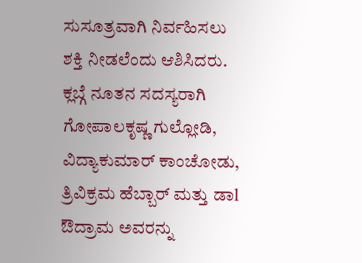ಸುಸೂತ್ರವಾಗಿ ನಿರ್ವಹಿಸಲು ಶಕ್ತಿ ನೀಡಲೆಂದು ಆಶಿಸಿದರು. ಕ್ಲಬ್ಗೆ ನೂತನ ಸದಸ್ಯರಾಗಿ ಗೋಪಾಲಕೃಷ್ಣ ಗುಲ್ಲೋಡಿ, ವಿದ್ಯಾಕುಮಾರ್ ಕಾಂಚೋಡು, ತ್ರಿವಿಕ್ರಮ ಹೆಬ್ಬಾರ್ ಮತ್ತು ಡಾl ಔದ್ರಾಮ ಅವರನ್ನು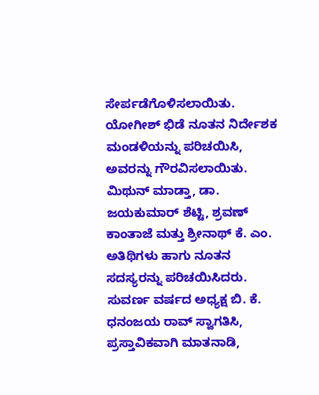ಸೇರ್ಪಡೆಗೊಳಿಸಲಾಯಿತು. ಯೋಗೀಶ್ ಭಿಡೆ ನೂತನ ನಿರ್ದೇಶಕ ಮಂಡಳಿಯನ್ನು ಪರಿಚಯಿಸಿ, ಅವರನ್ನು ಗೌರವಿಸಲಾಯಿತು. ಮಿಥುನ್ ಮಾಡ್ತಾ, ಡಾ. ಜಯಕುಮಾರ್ ಶೆಟ್ಟಿ, ಶ್ರವಣ್ ಕಾಂತಾಜೆ ಮತ್ತು ಶ್ರೀನಾಥ್ ಕೆ. ಎಂ. ಅತಿಥಿಗಳು ಹಾಗು ನೂತನ ಸದಸ್ಯರನ್ನು ಪರಿಚಯಿಸಿದರು. ಸುವರ್ಣ ವರ್ಷದ ಅಧ್ಯಕ್ಷ ಬಿ. ಕೆ. ಧನಂಜಯ ರಾವ್ ಸ್ವಾಗತಿಸಿ, ಪ್ರಸ್ತಾವಿಕವಾಗಿ ಮಾತನಾಡಿ,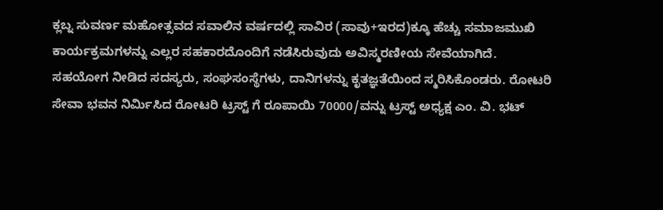ಕ್ಲಬ್ನ ಸುವರ್ಣ ಮಹೋತ್ಸವದ ಸವಾಲಿನ ವರ್ಷದಲ್ಲಿ ಸಾವಿರ (ಸಾವು+ಇರದ)ಕ್ಕೂ ಹೆಚ್ಚು ಸಮಾಜಮುಖಿ ಕಾರ್ಯಕ್ರಮಗಳನ್ನು ಎಲ್ಲರ ಸಹಕಾರದೊಂದಿಗೆ ನಡೆಸಿರುವುದು ಅವಿಸ್ಮರಣೀಯ ಸೇವೆಯಾಗಿದೆ. ಸಹಯೋಗ ನೀಡಿದ ಸದಸ್ಯರು, ಸಂಘಸಂಸ್ಥೆಗಳು, ದಾನಿಗಳನ್ನು ಕೃತಜ್ಞತೆಯಿಂದ ಸ್ಮರಿಸಿಕೊಂಡರು. ರೋಟರಿ ಸೇವಾ ಭವನ ನಿರ್ಮಿಸಿದ ರೋಟರಿ ಟ್ರಸ್ಟ್ ಗೆ ರೂಪಾಯಿ 70000/ವನ್ನು ಟ್ರಸ್ಟ್ ಅಧ್ಯಕ್ಷ ಎಂ. ವಿ. ಭಟ್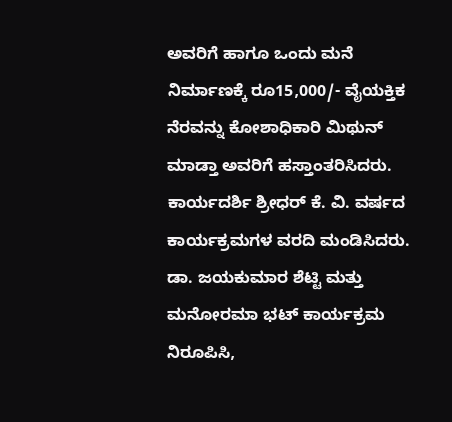ಅವರಿಗೆ ಹಾಗೂ ಒಂದು ಮನೆ ನಿರ್ಮಾಣಕ್ಕೆ ರೂ15,000/- ವೈಯಕ್ತಿಕ ನೆರವನ್ನು ಕೋಶಾಧಿಕಾರಿ ಮಿಥುನ್ ಮಾಡ್ತಾ ಅವರಿಗೆ ಹಸ್ತಾಂತರಿಸಿದರು. ಕಾರ್ಯದರ್ಶಿ ಶ್ರೀಧರ್ ಕೆ. ವಿ. ವರ್ಷದ ಕಾರ್ಯಕ್ರಮಗಳ ವರದಿ ಮಂಡಿಸಿದರು. ಡಾ. ಜಯಕುಮಾರ ಶೆಟ್ಟಿ ಮತ್ತು ಮನೋರಮಾ ಭಟ್ ಕಾರ್ಯಕ್ರಮ ನಿರೂಪಿಸಿ,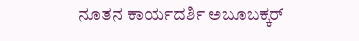ನೂತನ ಕಾರ್ಯದರ್ಶಿ ಅಬೂಬಕ್ಕರ್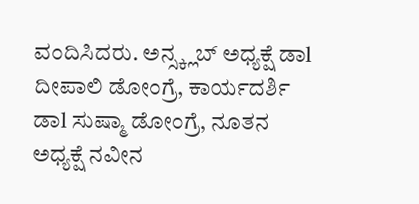ವಂದಿಸಿದರು. ಅನ್ಸ್ಕ್ಲಬ್ ಅಧ್ಯಕ್ಷೆ ಡಾl ದೀಪಾಲಿ ಡೋಂಗ್ರೆ, ಕಾರ್ಯದರ್ಶಿ ಡಾl ಸುಷ್ಮಾ ಡೋಂಗ್ರೆ, ನೂತನ ಅಧ್ಯಕ್ಷೆ ನವೀನ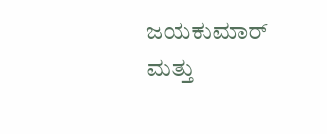ಜಯಕುಮಾರ್ ಮತ್ತು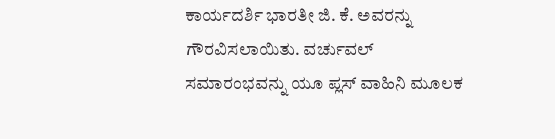ಕಾರ್ಯದರ್ಶಿ ಭಾರತೀ ಜಿ. ಕೆ. ಅವರನ್ನು ಗೌರವಿಸಲಾಯಿತು. ವರ್ಚುವಲ್ ಸಮಾರಂಭವನ್ನು ಯೂ ಪ್ಲಸ್ ವಾಹಿನಿ ಮೂಲಕ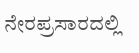ನೇರಪ್ರಸಾರದಲ್ಲಿ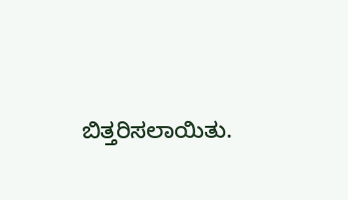ಬಿತ್ತರಿಸಲಾಯಿತು.